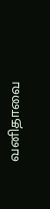வனிதாவை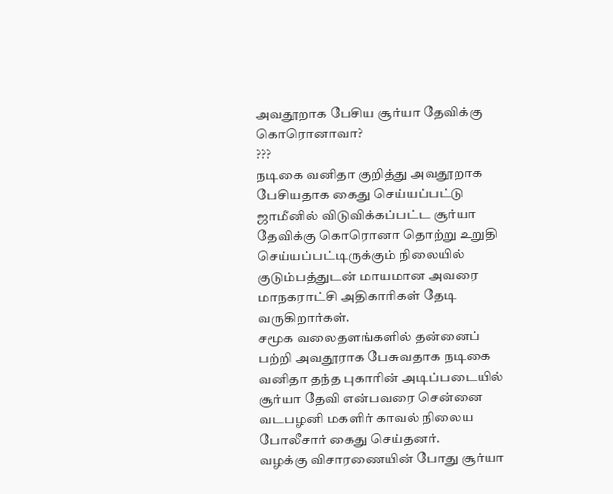அவதூறாக பேசிய சூர்யா தேவிக்கு கொரொனாவா?
???
நடிகை வனிதா குறித்து அவதூறாக பேசியதாக கைது செய்யப்பட்டு ஜாமீனில் விடுவிக்கப்பட்ட சூர்யா தேவிக்கு கொரொனா தொற்று உறுதி செய்யப்பட்டிருக்கும் நிலையில் குடும்பத்துடன் மாயமான அவரை மாநகராட்சி அதிகாரிகள் தேடி வருகிறார்கள்.
சமூக வலைதளங்களில் தன்னைப் பற்றி அவதூராக பேசுவதாக நடிகை வனிதா தந்த புகாரின் அடிப்படையில் சூர்யா தேவி என்பவரை சென்னை வடபழனி மகளிர் காவல் நிலைய போலீசார் கைது செய்தனர்.
வழக்கு விசாரணையின் போது சூர்யா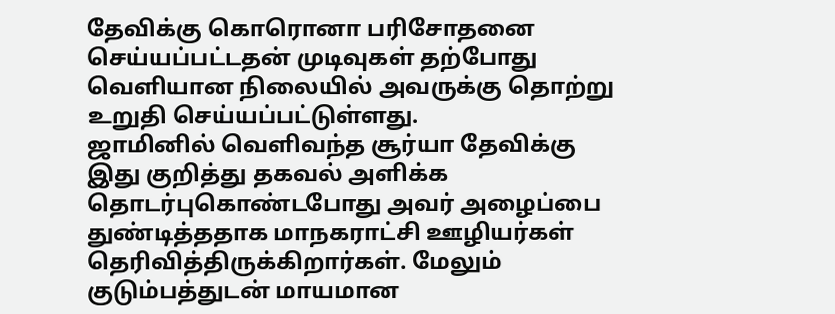தேவிக்கு கொரொனா பரிசோதனை செய்யப்பட்டதன் முடிவுகள் தற்போது வெளியான நிலையில் அவருக்கு தொற்று உறுதி செய்யப்பட்டுள்ளது.
ஜாமினில் வெளிவந்த சூர்யா தேவிக்கு இது குறித்து தகவல் அளிக்க தொடர்புகொண்டபோது அவர் அழைப்பை துண்டித்ததாக மாநகராட்சி ஊழியர்கள் தெரிவித்திருக்கிறார்கள். மேலும் குடும்பத்துடன் மாயமான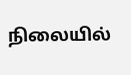நிலையில்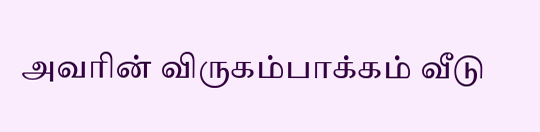அவரின் விருகம்பாக்கம் வீடு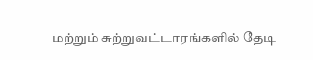மற்றும் சுற்றுவட்டாரங்களில் தேடி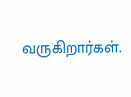வருகிறார்கள்.